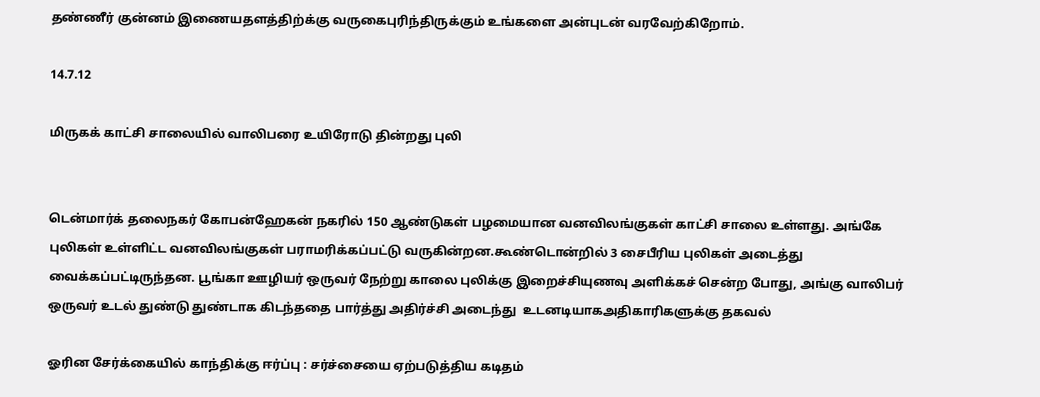தண்ணீர் குன்னம் இணையதளத்திற்க்கு வருகைபுரிந்திருக்கும் உங்களை அன்புடன் வரவேற்கிறோம்.

14.7.12

மிருகக் காட்சி சாலையில் வாலிபரை உயிரோடு தின்றது புலி


டென்மார்க் தலைநகர் கோபன்ஹேகன் நகரில் 150 ஆண்டுகள் பழமையான வனவிலங்குகள் காட்சி சாலை உள்ளது. அங்கே புலிகள் உள்ளிட்ட வனவிலங்குகள் பராமரிக்கப்பட்டு வருகின்றன.கூண்டொன்றில் 3 சைபீரிய புலிகள் அடைத்து வைக்கப்பட்டிருந்தன. பூங்கா ஊழியர் ஒருவர் நேற்று காலை புலிக்கு இறைச்சியுணவு அளிக்கச் சென்ற போது, அங்கு வாலிபர் ஒருவர் உடல் துண்டு துண்டாக கிடந்ததை பார்த்து அதிர்ச்சி அடைந்து  உடனடியாகஅதிகாரிகளுக்கு தகவல்

ஓரின சேர்க்கையில் காந்திக்கு ஈர்ப்பு : சர்ச்சையை ஏற்படுத்திய கடிதம்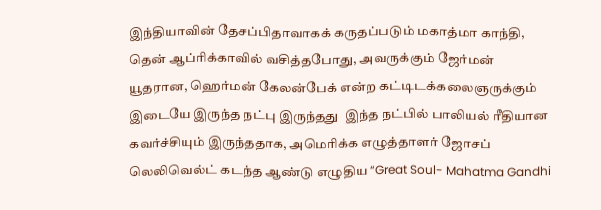இந்தியாவின் தேசப்பிதாவாகக் கருதப்படும் மகாத்மா காந்தி, தென் ஆப்ரிக்காவில் வசித்தபோது, அவருக்கும் ஜேர்மன் யூதரான, ஹெர்மன் கேலன்பேக் என்ற கட்டிடக்கலைஞருக்கும் இடையே இருந்த நட்பு இருந்தது  இந்த நட்பில் பாலியல் ரீதியான கவர்ச்சியும் இருந்ததாக, அமெரிக்க எழுத்தாளர் ஜோசப் லெலிவெல்ட் கடந்த ஆண்டு எழுதிய “Great Soul- Mahatma Gandhi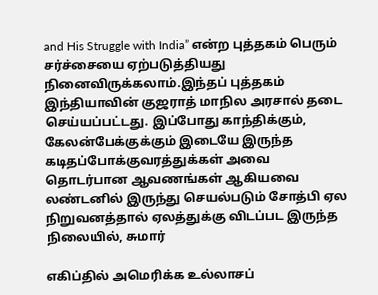and His Struggle with India” என்ற புத்தகம் பெரும் சர்ச்சையை ஏற்படுத்தியது நினைவிருக்கலாம்.இந்தப் புத்தகம் இந்தியாவின் குஜராத் மாநில அரசால் தடை செய்யப்பட்டது. இப்போது காந்திக்கும், கேலன்பேக்குக்கும் இடையே இருந்த கடிதப்போக்குவரத்துக்கள் அவை தொடர்பான ஆவணங்கள் ஆகியவை லண்டனில் இருந்து செயல்படும் சோத்பி ஏல நிறுவனத்தால் ஏலத்துக்கு விடப்பட இருந்த நிலையில், சுமார்

எகிப்தில் அமெரிக்க உல்லாசப்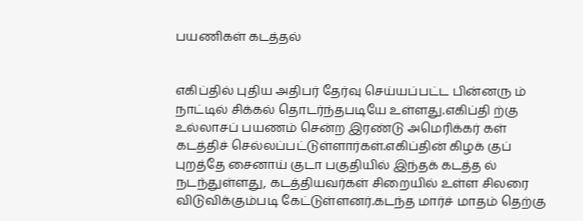பயணிகள் கடத்தல்


எகிப்தில் புதிய அதிபர் தேர்வு செய்யப்பட்ட பின்னரு ம் நாட்டில் சிக்கல் தொடர்ந்தபடியே உள்ளது.எகிப்தி ற்கு உல்லாசப் பயணம் சென்ற இரண்டு அமெரிக்கர் கள் கடத்திச் செல்லப்பட்டுள்ளார்கள்.எகிப்தின் கிழக் குப் புறத்தே சைனாய் குடா பகுதியில் இந்தக் கடத்த ல் நடந்துள்ளது, கடத்தியவர்கள் சிறையில் உள்ள சிலரை விடுவிக்கும்படி கேட்டுள்ளனர்.கடந்த மார்ச் மாதம் தெற்கு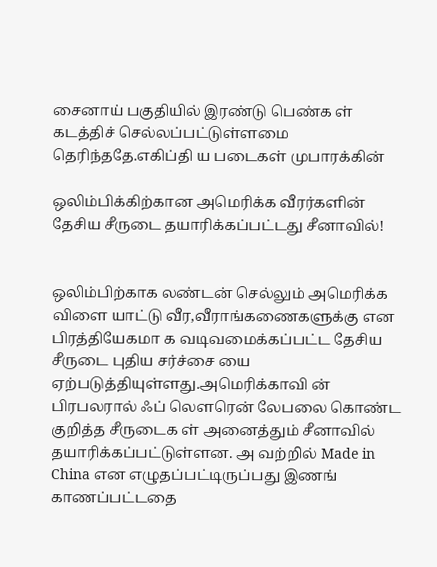சைனாய் பகுதியில் இரண்டு பெண்க ள் கடத்திச் செல்லப்பட்டுள்ளமை தெரிந்ததே.எகிப்தி ய படைகள் முபாரக்கின்

ஒலிம்பிக்கிற்கான அமெரிக்க வீரர்களின் தேசிய சீருடை தயாரிக்கப்பட்டது சீனாவில்!


ஒலிம்பிற்காக லண்டன் செல்லும் அமெரிக்க விளை யாட்டு வீர,வீராங்கணைகளுக்கு என பிரத்தியேகமா க வடிவமைக்கப்பட்ட தேசிய சீருடை புதிய சர்ச்சை யை ஏற்படுத்தியுள்ளது.அமெரிக்காவி ன் பிரபலரால் ஃப் லௌரென் லேபலை கொண்ட குறித்த சீருடைக ள் அனைத்தும் சீனாவில் தயாரிக்கப்பட்டுள்ளன. அ வற்றில் Made in China என எழுதப்பட்டிருப்பது இணங் காணப்பட்டதை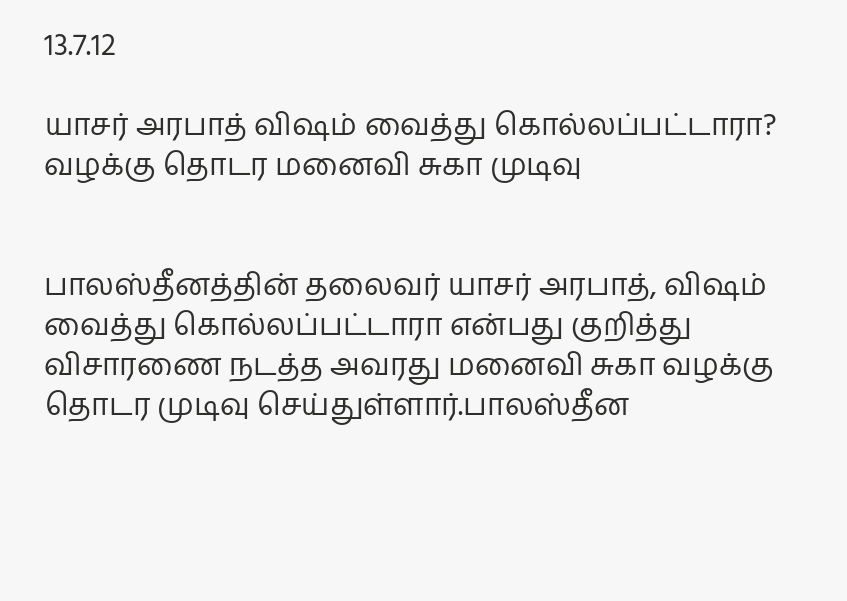13.7.12

யாசர் அரபாத் விஷம் வைத்து கொல்லப்பட்டாரா? வழக்கு தொடர மனைவி சுகா முடிவு


பாலஸ்தீனத்தின் தலைவர் யாசர் அரபாத், விஷம் வைத்து கொல்லப்பட்டாரா என்பது குறித்து விசாரணை நடத்த அவரது மனைவி சுகா வழக்கு தொடர முடிவு செய்துள்ளார்.பாலஸ்தீன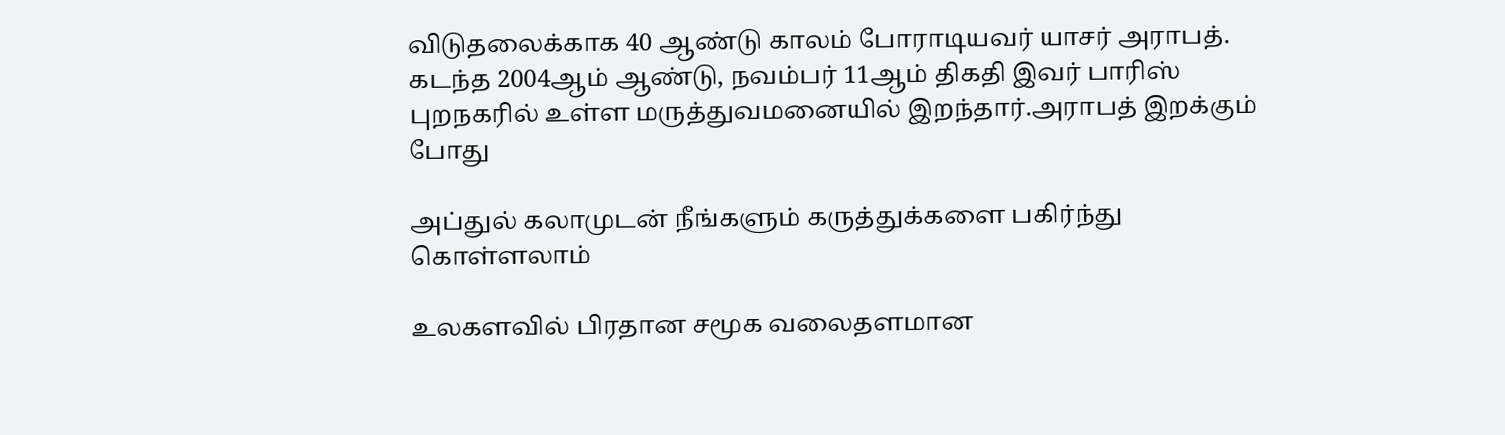விடுதலைக்காக 40 ஆண்டு காலம் போராடியவர் யாசர் அராபத். கடந்த 2004ஆம் ஆண்டு, நவம்பர் 11ஆம் திகதி இவர் பாரிஸ் புறநகரில் உள்ள மருத்துவமனையில் இறந்தார்.அராபத் இறக்கும் போது

அப்துல் கலாமுடன் நீங்களும் கருத்துக்களை பகிர்ந்து கொள்ளலாம்

உலகளவில் பிரதான சமூக வலைதளமான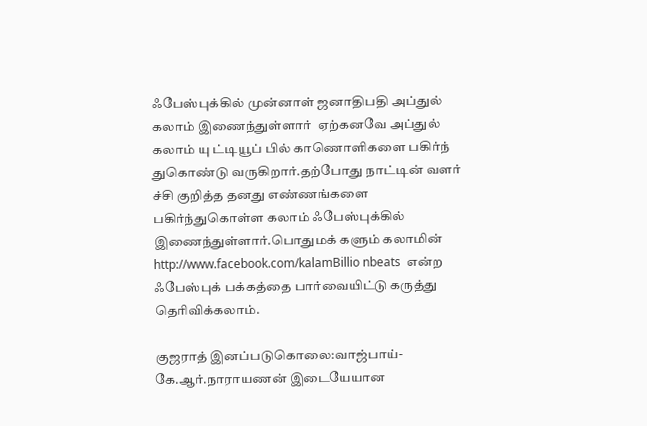ஃபேஸ்புக்கில் முன்னாள் ஜனாதிபதி அப்துல் கலாம் இணைந்துள்ளார்  ஏற்கனவே அப்துல் கலாம் யு ட்டியூப் பில் காணொளிகளை பகிர்ந் துகொண்டு வருகிறார்.தற்போது நாட்டின் வளர் ச்சி குறித்த தனது எண்ணங்களை பகிர்ந்துகொள்ள கலாம் ஃபேஸ்புக்கில் இணைந்துள்ளார்.பொதுமக் களும் கலாமின்    http://www.facebook.com/kalamBillio nbeats  என்ற ஃபேஸ்புக் பக்கத்தை பார்வையிட்டு கருத்து தெரிவிக்கலாம்.

குஜராத் இனப்படுகொலை:வாஜ்பாய்-கே.ஆர்.நாராயணன் இடையேயான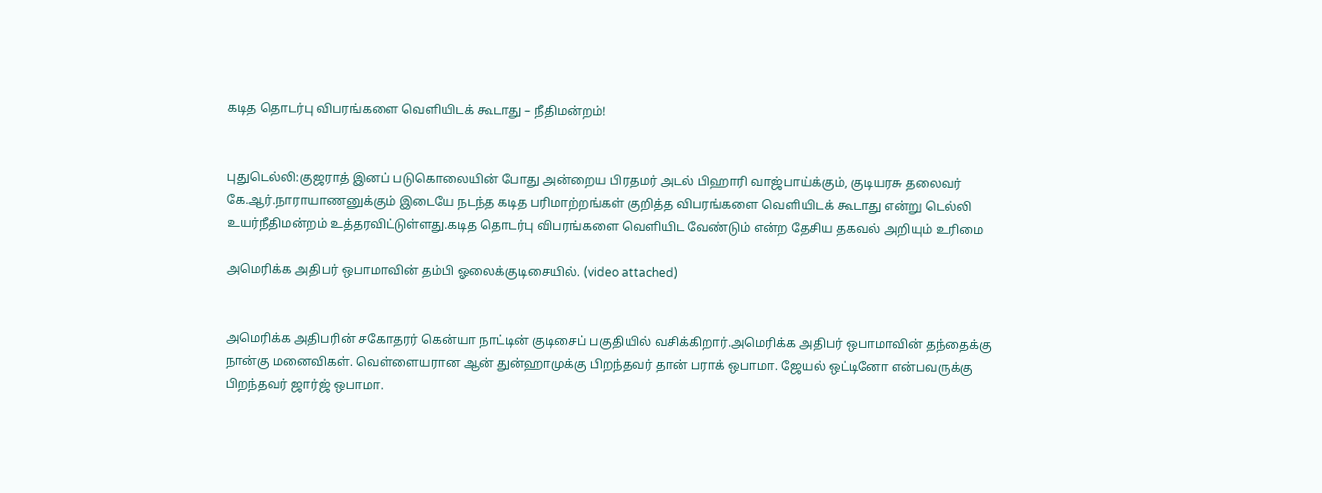கடித தொடர்பு விபரங்களை வெளியிடக் கூடாது – நீதிமன்றம்!


புதுடெல்லி:குஜராத் இனப் படுகொலையின் போது அன்றைய பிரதமர் அடல் பிஹாரி வாஜ்பாய்க்கும், குடியரசு தலைவர் கே.ஆர்.நாராயாணனுக்கும் இடையே நடந்த கடித பரிமாற்றங்கள் குறித்த விபரங்களை வெளியிடக் கூடாது என்று டெல்லி உயர்நீதிமன்றம் உத்தரவிட்டுள்ளது.கடித தொடர்பு விபரங்களை வெளியிட வேண்டும் என்ற தேசிய தகவல் அறியும் உரிமை

அமெரிக்க அதிபர் ஒபாமாவின் தம்பி ஓலைக்குடிசையில். (video attached)


அமெரிக்க அதிபரின் சகோதரர் கென்யா நாட்டின் குடிசைப் பகுதியில் வசிக்கிறார்.அமெரிக்க அதிபர் ஒபாமாவின் தந்தைக்கு நான்கு மனைவிகள். வெள்ளையரான ஆன் துன்ஹாமுக்கு பிறந்தவர் தான் பராக் ஒபாமா. ஜேயல் ஒட்டினோ என்பவருக்கு பிறந்தவர் ஜார்ஜ் ஒபாமா.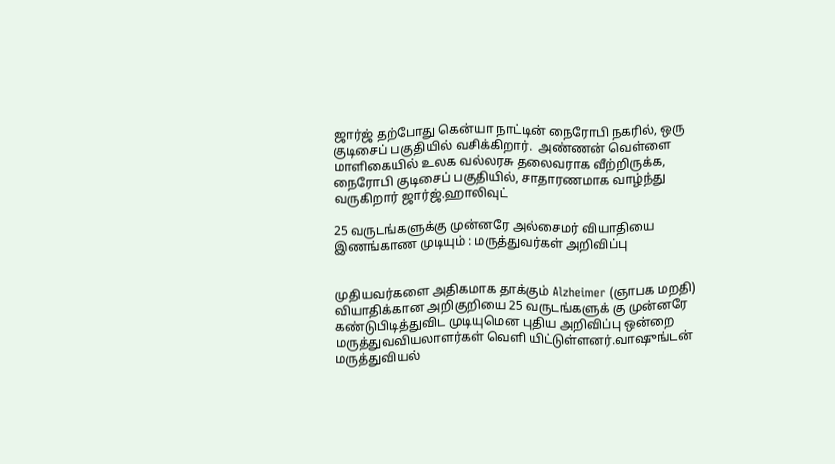ஜார்ஜ் தற்போது கென்யா நாட்டின் நைரோபி நகரில், ஒரு குடிசைப் பகுதியில் வசிக்கிறார்.  அண்ணன் வெள்ளை மாளிகையில் உலக வல்லரசு தலைவராக வீற்றிருக்க, நைரோபி குடிசைப் பகுதியில், சாதாரணமாக வாழ்ந்து வருகிறார் ஜார்ஜ்.ஹாலிவுட்

25 வருடங்களுக்கு முன்னரே அல்சைமர் வியாதியை இணங்காண முடியும் : மருத்துவர்கள் அறிவிப்பு


முதியவர்களை அதிகமாக தாக்கும் Alzheimer (ஞாபக மறதி) வியாதிக்கான அறிகுறியை 25 வருடங்களுக் கு முன்னரே கண்டுபிடித்துவிட முடியுமென புதிய அறிவிப்பு ஒன்றை மருத்துவவியலாளர்கள் வெளி யிட்டுள்ளனர்.வாஷுங்டன் மருத்துவியல்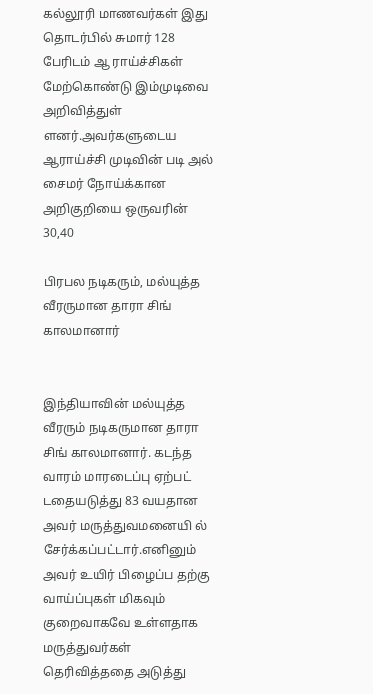கல்லூரி மாணவர்கள் இது தொடர்பில் சுமார் 128 பேரிடம் ஆ ராய்ச்சிகள் மேற்கொண்டு இம்முடிவை அறிவித்துள் ளனர்.அவர்களுடைய ஆராய்ச்சி முடிவின் படி அல் சைமர் நோய்க்கான அறிகுறியை ஒருவரின் 30,40

பிரபல நடிகரும், மல்யுத்த வீரருமான தாரா சிங் காலமானார்


இந்தியாவின் மல்யுத்த வீரரும் நடிகருமான தாரா சிங் காலமானார். கடந்த வாரம் மாரடைப்பு ஏற்பட் டதையடுத்து 83 வயதான அவர் மருத்துவமனையி ல் சேர்க்கப்பட்டார்.எனினும் அவர் உயிர் பிழைப்ப தற்கு வாய்ப்புகள் மிகவும் குறைவாகவே உள்ளதாக மருத்துவர்கள் தெரிவித்ததை அடுத்து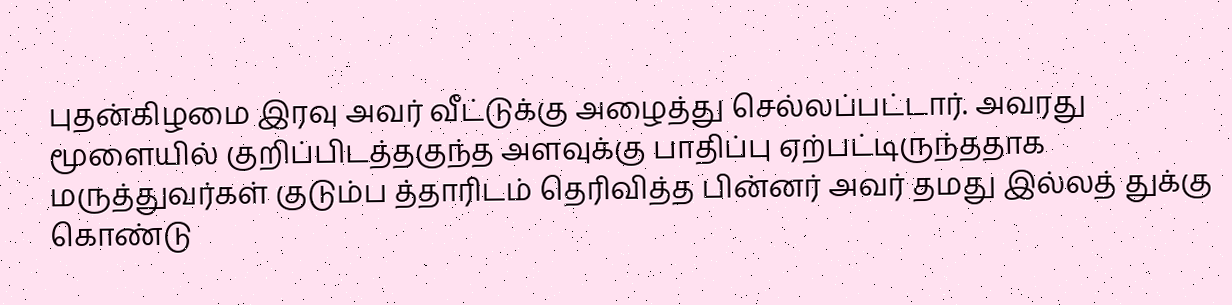புதன்கிழமை இரவு அவர் வீட்டுக்கு அழைத்து செல்லப்பட்டார். அவரது மூளையில் குறிப்பிடத்தகுந்த அளவுக்கு பாதிப்பு ஏற்பட்டிருந்ததாக மருத்துவர்கள் குடும்ப த்தாரிடம் தெரிவித்த பின்னர் அவர் தமது இல்லத் துக்கு கொண்டு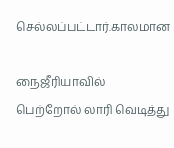செல்லப்பட்டார்.காலமான

நைஜீரியாவில் பெற்றோல் லாரி வெடித்து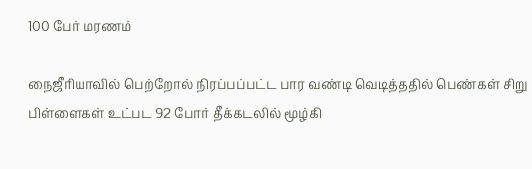100 பேர் மரணம்

நைஜீரியாவில் பெற்றோல் நிரப்பப்பட்ட பார வண்டி வெடித்ததில் பெண்கள் சிறு பிள்ளைகள் உட்பட 92 போர் தீக்கடலில் மூழ்கி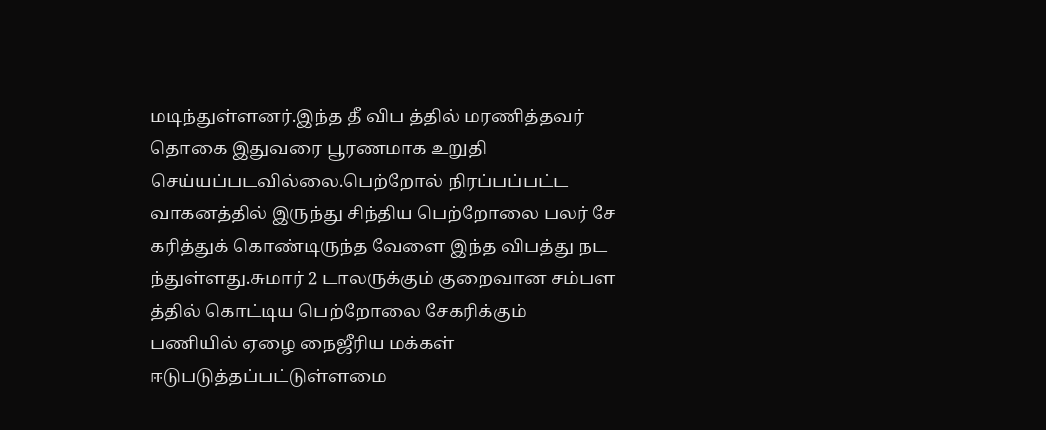மடிந்துள்ளனர்.இந்த தீ விப த்தில் மரணித்தவர் தொகை இதுவரை பூரணமாக உறுதி செய்யப்படவில்லை.பெற்றோல் நிரப்பப்பட்ட வாகனத்தில் இருந்து சிந்திய பெற்றோலை பலர் சே கரித்துக் கொண்டிருந்த வேளை இந்த விபத்து நட ந்துள்ளது.சுமார் 2 டாலருக்கும் குறைவான சம்பள த்தில் கொட்டிய பெற்றோலை சேகரிக்கும் பணியில் ஏழை நைஜீரிய மக்கள் ஈடுபடுத்தப்பட்டுள்ளமை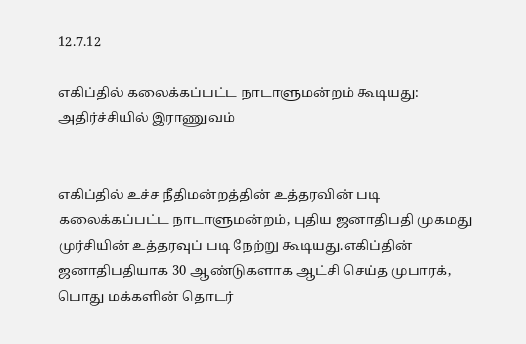12.7.12

எகிப்தில் கலைக்கப்பட்ட நாடாளுமன்றம் கூடியது: அதிர்ச்சியில் இராணுவம்


எகிப்தில் உச்ச நீதிமன்றத்தின் உத்தரவின் படி கலைக்கப்பட்ட நாடாளுமன்றம், புதிய ஜனாதிபதி முகமது முர்சியின் உத்தரவுப் படி நேற்று கூடியது.எகிப்தின் ஜனாதிபதியாக 30 ஆண்டுகளாக ஆட்சி செய்த முபாரக், பொது மக்களின் தொடர்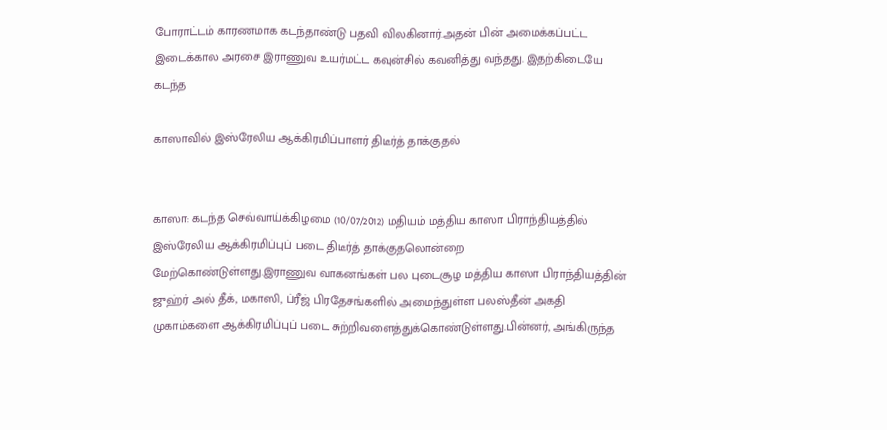போராட்டம் காரணமாக கடந்தாண்டு பதவி விலகினார்.அதன் பின் அமைக்கப்பட்ட இடைக்கால அரசை இராணுவ உயர்மட்ட கவுன்சில் கவனித்து வந்தது. இதற்கிடையே கடந்த

காஸாவில் இஸ்ரேலிய ஆக்கிரமிப்பாளர் திடீர்த் தாக்குதல்


காஸா: கடந்த செவ்வாய்க்கிழமை (10/07/2012) மதியம் மத்திய காஸா பிராந்தியத்தில் இஸ்ரேலிய ஆக்கிரமிப்புப் படை திடீர்த் தாக்குதலொன்றை மேற்கொண்டுள்ளது.இராணுவ வாகனங்கள் பல புடைசூழ மத்திய காஸா பிராந்தியத்தின் ஜுஹ்ர் அல் தீக், மகாஸி, ப்ரீஜ் பிரதேசங்களில் அமைந்துள்ள பலஸ்தீன் அகதி முகாம்களை ஆக்கிரமிப்புப் படை சுற்றிவளைத்துக்கொண்டுள்ளது.பின்னர், அங்கிருந்த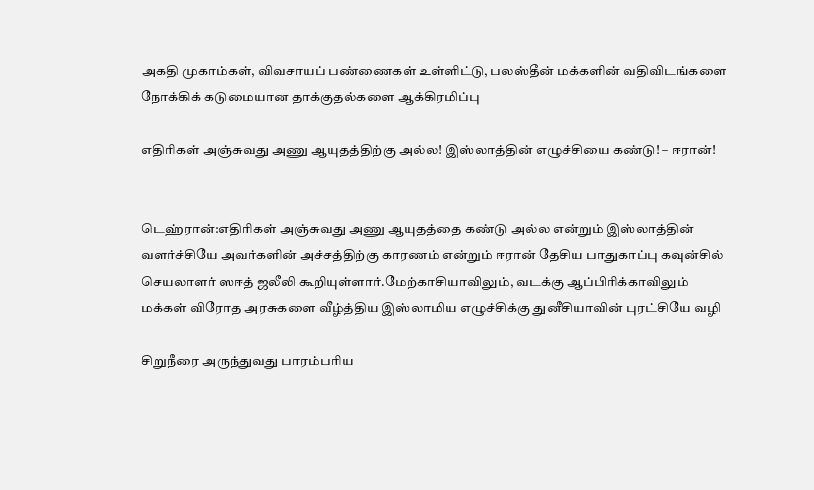அகதி முகாம்கள், விவசாயப் பண்ணைகள் உள்ளிட்டு, பலஸ்தீன் மக்களின் வதிவிடங்களை நோக்கிக் கடுமையான தாக்குதல்களை ஆக்கிரமிப்பு

எதிரிகள் அஞ்சுவது அணு ஆயுதத்திற்கு அல்ல! இஸ்லாத்தின் எழுச்சியை கண்டு! – ஈரான்!


டெஹ்ரான்:எதிரிகள் அஞ்சுவது அணு ஆயுதத்தை கண்டு அல்ல என்றும் இஸ்லாத்தின் வளர்ச்சியே அவர்களின் அச்சத்திற்கு காரணம் என்றும் ஈரான் தேசிய பாதுகாப்பு கவுன்சில் செயலாளர் ஸஈத் ஜலீலி கூறியுள்ளார்.மேற்காசியாவிலும், வடக்கு ஆப்பிரிக்காவிலும் மக்கள் விரோத அரசுகளை வீழ்த்திய இஸ்லாமிய எழுச்சிக்கு துனீசியாவின் புரட்சியே வழி

சிறுநீரை அருந்துவது பாரம்பரிய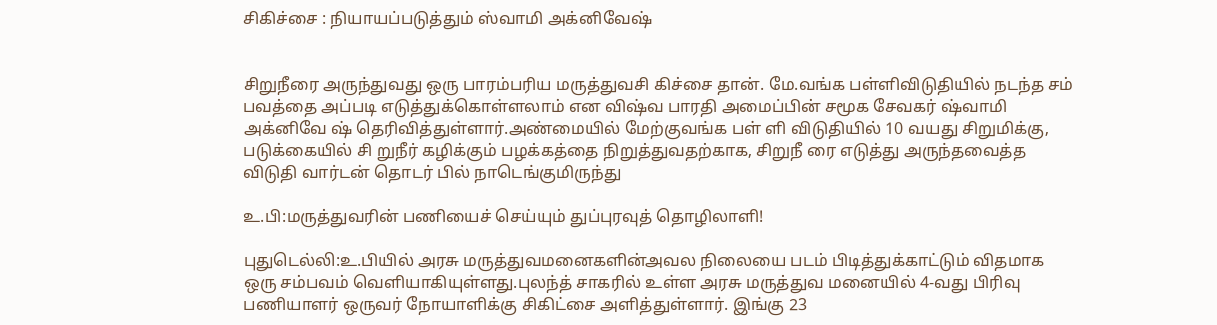சிகிச்சை : நியாயப்படுத்தும் ஸ்வாமி அக்னிவேஷ்


சிறுநீரை அருந்துவது ஒரு பாரம்பரிய மருத்துவசி கிச்சை தான். மே.வங்க பள்ளிவிடுதியில் நடந்த சம் பவத்தை அப்படி எடுத்துக்கொள்ளலாம் என விஷ்வ பாரதி அமைப்பின் சமூக சேவகர் ஷ்வாமி அக்னிவே ஷ் தெரிவித்துள்ளார்.அண்மையில் மேற்குவங்க பள் ளி விடுதியில் 10 வயது சிறுமிக்கு,  படுக்கையில் சி றுநீர் கழிக்கும் பழக்கத்தை நிறுத்துவதற்காக, சிறுநீ ரை எடுத்து அருந்தவைத்த விடுதி வார்டன் தொடர் பில் நாடெங்குமிருந்து

உ.பி:மருத்துவரின் பணியைச் செய்யும் துப்புரவுத் தொழிலாளி!

புதுடெல்லி:உ.பியில் அரசு மருத்துவமனைகளின்அவல நிலையை படம் பிடித்துக்காட்டும் விதமாக ஒரு சம்பவம் வெளியாகியுள்ளது.புலந்த் சாகரில் உள்ள அரசு மருத்துவ மனையில் 4-வது பிரிவு பணியாளர் ஒருவர் நோயாளிக்கு சிகிட்சை அளித்துள்ளார். இங்கு 23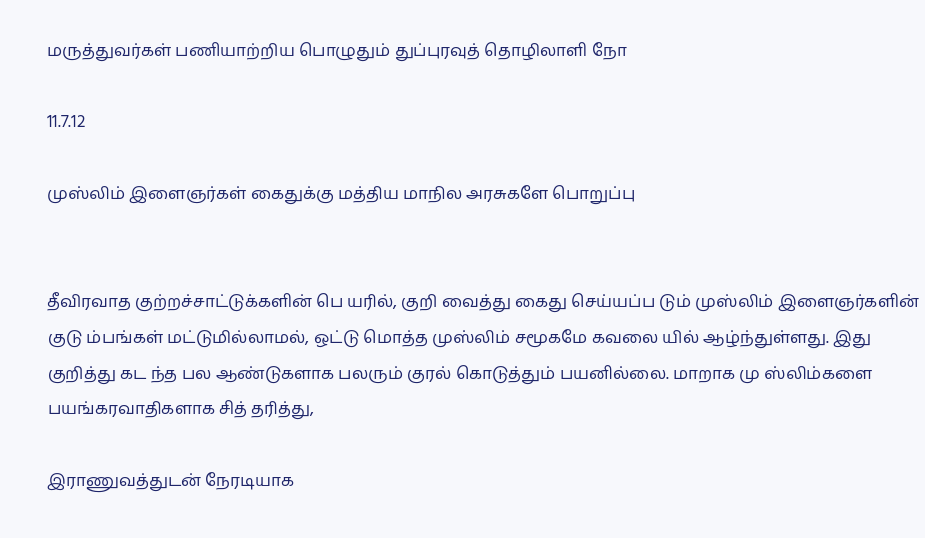மருத்துவர்கள் பணியாற்றிய பொழுதும் துப்புரவுத் தொழிலாளி நோ

11.7.12

முஸ்லிம் இளைஞர்கள் கைதுக்கு மத்திய மாநில அரசுகளே பொறுப்பு


தீவிரவாத குற்றச்சாட்டுக்களின் பெ யரில், குறி வைத்து கைது செய்யப்ப டும் முஸ்லிம் இளைஞர்களின் குடு ம்பங்கள் மட்டுமில்லாமல், ஒட்டு மொத்த முஸ்லிம் சமூகமே கவலை யில் ஆழ்ந்துள்ளது. இது குறித்து கட ந்த பல ஆண்டுகளாக பலரும் குரல் கொடுத்தும் பயனில்லை. மாறாக மு ஸ்லிம்களை பயங்கரவாதிகளாக சித் தரித்து,

இராணுவத்துடன் நேரடியாக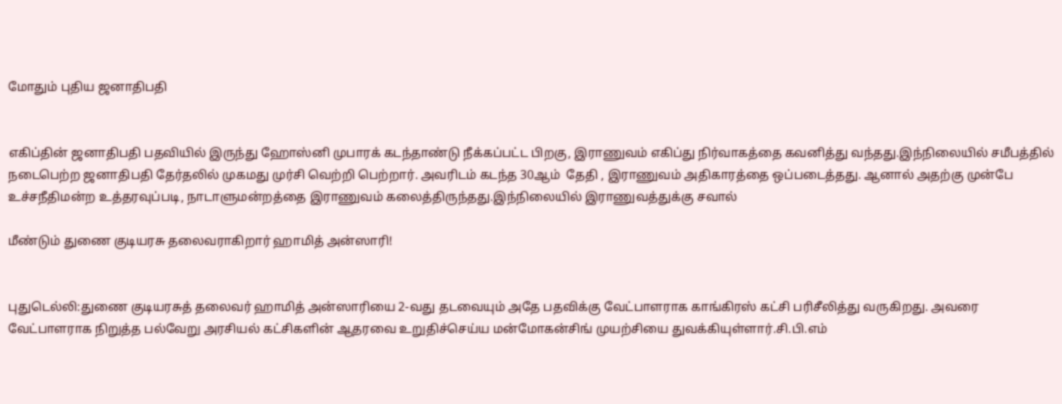மோதும் புதிய ஜனாதிபதி


எகிப்தின் ஜனாதிபதி பதவியில் இருந்து ஹோஸ்னி முபாரக் கடந்தாண்டு நீக்கப்பட்ட பிறகு, இராணுவம் எகிப்து நிர்வாகத்தை கவனித்து வந்தது.இந்நிலையில் சமீபத்தில் நடைபெற்ற ஜனாதிபதி தேர்தலில் முகமது முர்சி வெற்றி பெற்றார். அவரிடம் கடந்த 30ஆம்  தேதி , இராணுவம் அதிகாரத்தை ஒப்படைத்தது. ஆனால் அதற்கு முன்பே உச்சநீதிமன்ற உத்தரவுப்படி, நாடாளுமன்றத்தை இராணுவம் கலைத்திருந்தது.இந்நிலையில் இராணுவத்துக்கு சவால்

மீண்டும் துணை குடியரசு தலைவராகிறார் ஹாமித் அன்ஸாரி!


புதுடெல்லி:துணை குடியரசுத் தலைவர் ஹாமித் அன்ஸாரியை 2-வது தடவையும் அதே பதவிக்கு வேட்பாளராக காங்கிரஸ் கட்சி பரிசீலித்து வருகிறது. அவரை வேட்பாளராக நிறுத்த பல்வேறு அரசியல் கட்சிகளின் ஆதரவை உறுதிச்செய்ய மன்மோகன்சிங் முயற்சியை துவக்கியுள்ளார்.சி.பி.எம்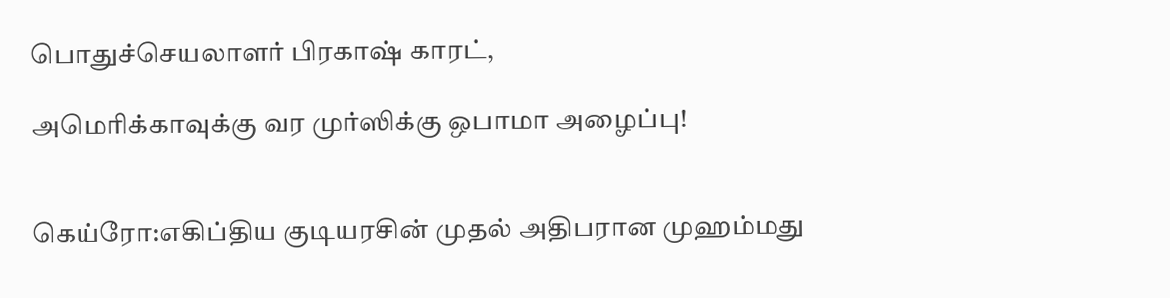பொதுச்செயலாளர் பிரகாஷ் காரட்,

அமெரிக்காவுக்கு வர முர்ஸிக்கு ஒபாமா அழைப்பு!


கெய்ரோ:எகிப்திய குடியரசின் முதல் அதிபரான முஹம்மது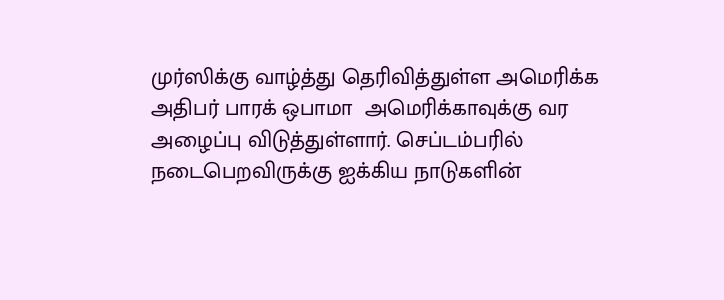முர்ஸிக்கு வாழ்த்து தெரிவித்துள்ள அமெரிக்க அதிபர் பாரக் ஒபாமா  அமெரிக்காவுக்கு வர அழைப்பு விடுத்துள்ளார். செப்டம்பரில் நடைபெறவிருக்கு ஐக்கிய நாடுகளின்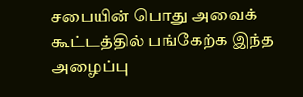சபையின் பொது அவைக் கூட்டத்தில் பங்கேற்க இந்த அழைப்பு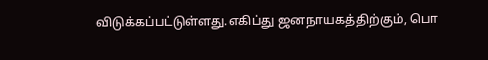விடுக்கப்பட்டுள்ளது.எகிப்து ஜனநாயகத்திற்கும், பொ